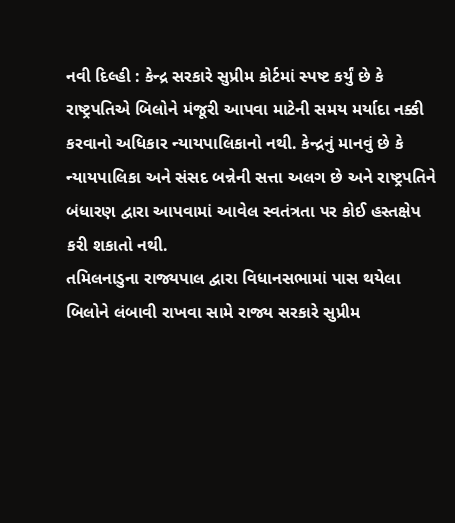નવી દિલ્હી : કેન્દ્ર સરકારે સુપ્રીમ કોર્ટમાં સ્પષ્ટ કર્યું છે કે રાષ્ટ્રપતિએ બિલોને મંજૂરી આપવા માટેની સમય મર્યાદા નક્કી કરવાનો અધિકાર ન્યાયપાલિકાનો નથી. કેન્દ્રનું માનવું છે કે ન્યાયપાલિકા અને સંસદ બન્નેની સત્તા અલગ છે અને રાષ્ટ્રપતિને બંધારણ દ્વારા આપવામાં આવેલ સ્વતંત્રતા પર કોઈ હસ્તક્ષેપ કરી શકાતો નથી.
તમિલનાડુના રાજ્યપાલ દ્વારા વિધાનસભામાં પાસ થયેલા બિલોને લંબાવી રાખવા સામે રાજ્ય સરકારે સુપ્રીમ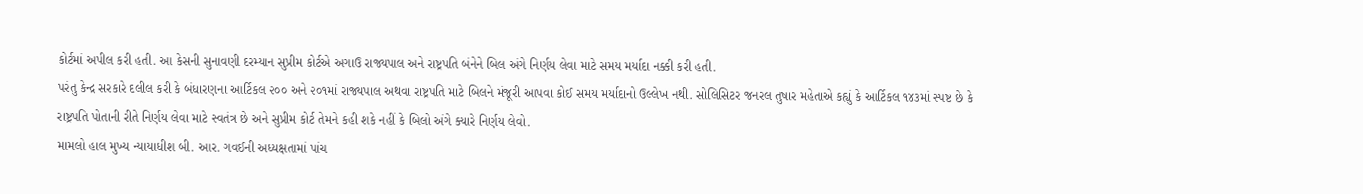કોર્ટમાં અપીલ કરી હતી. આ કેસની સુનાવણી દરમ્યાન સુપ્રીમ કોર્ટએ અગાઉ રાજ્યપાલ અને રાષ્ટ્રપતિ બંનેને બિલ અંગે નિર્ણય લેવા માટે સમય મર્યાદા નક્કી કરી હતી.
પરંતુ કેન્દ્ર સરકારે દલીલ કરી કે બંધારણના આર્ટિકલ ૨૦૦ અને ૨૦૧માં રાજ્યપાલ અથવા રાષ્ટ્રપતિ માટે બિલને મંજૂરી આપવા કોઈ સમય મર્યાદાનો ઉલ્લેખ નથી. સોલિસિટર જનરલ તુષાર મહેતાએ કહ્યું કે આર્ટિકલ ૧૪૩માં સ્પષ્ટ છે કે રાષ્ટ્રપતિ પોતાની રીતે નિર્ણય લેવા માટે સ્વતંત્ર છે અને સુપ્રીમ કોર્ટ તેમને કહી શકે નહીં કે બિલો અંગે ક્યારે નિર્ણય લેવો.
મામલો હાલ મુખ્ય ન્યાયાધીશ બી. આર. ગવઈની અધ્યક્ષતામાં પાંચ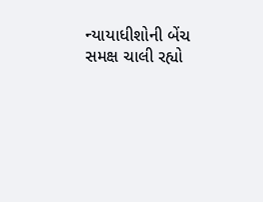ન્યાયાધીશોની બેંચ સમક્ષ ચાલી રહ્યો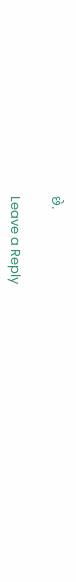છે.

Leave a Reply